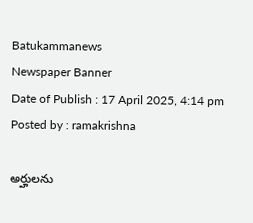Batukammanews
Newspaper Banner
Date of Publish : 17 April 2025, 4:14 pm Posted by : ramakrishna

అర్హులను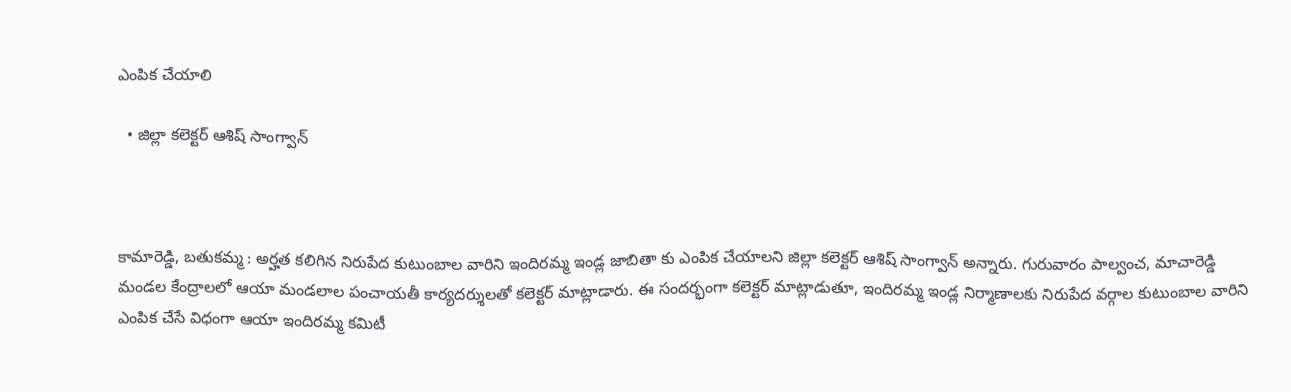ఎంపిక చేయాలి

  • జిల్లా కలెక్టర్ ఆశిష్ సాంగ్వాన్



కామారెడ్డి, బతుకమ్మ : అర్హత కలిగిన నిరుపేద కుటుంబాల వారిని ఇందిరమ్మ ఇండ్ల జాబితా కు ఎంపిక చేయాలని జిల్లా కలెక్టర్ ఆశిష్ సాంగ్వాన్ అన్నారు. గురువారం పాల్వంచ, మాచారెడ్డి మండల కేంద్రాలలో ఆయా మండలాల పంచాయతీ కార్యదర్శులతో కలెక్టర్ మాట్లాడారు. ఈ సందర్భంగా కలెక్టర్ మాట్లాడుతూ, ఇందిరమ్మ ఇండ్ల నిర్మాణాలకు నిరుపేద వర్గాల కుటుంబాల వారిని ఎంపిక చేసే విధంగా ఆయా ఇందిరమ్మ కమిటీ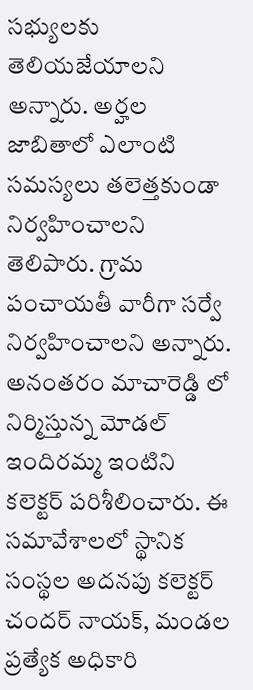సభ్యులకు తెలియజేయాలని అన్నారు. అర్హల జాబితాలో ఎలాంటి సమస్యలు తలెత్తకుండా నిర్వహించాలని తెలిపారు. గ్రామ పంచాయతీ వారీగా సర్వే నిర్వహించాలని అన్నారు. అనంతరం మాచారెడ్డి లో నిర్మిస్తున్న మోడల్ ఇందిరమ్మ ఇంటిని కలెక్టర్ పరిశీలించారు. ఈ సమావేశాలలో స్థానిక సంస్థల అదనపు కలెక్టర్ చందర్ నాయక్, మండల ప్రత్యేక అధికారి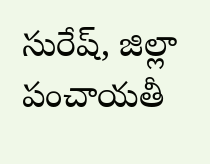సురేష్, జిల్లా పంచాయతీ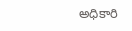అధికారి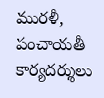మురళీ, పంచాయతీ కార్యదర్శులు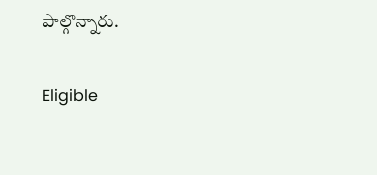పాల్గొన్నారు.

Eligible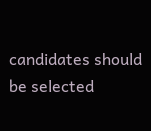candidates should be selected